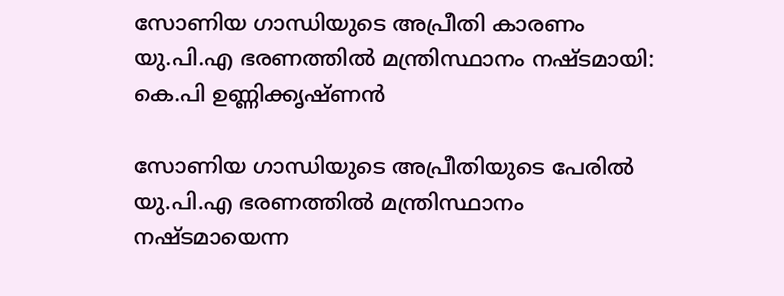സോണിയ ഗാന്ധിയുടെ അപ്രീതി കാരണം യു.പി.എ ഭരണത്തില്‍ മന്ത്രിസ്ഥാനം നഷ്ടമായി: കെ.പി ഉണ്ണിക്കൃഷ്ണന്‍

സോണിയ ഗാന്ധിയുടെ അപ്രീതിയുടെ പേരില്‍ യു.പി.എ ഭരണത്തില്‍ മന്ത്രിസ്ഥാനം നഷ്ടമായെന്ന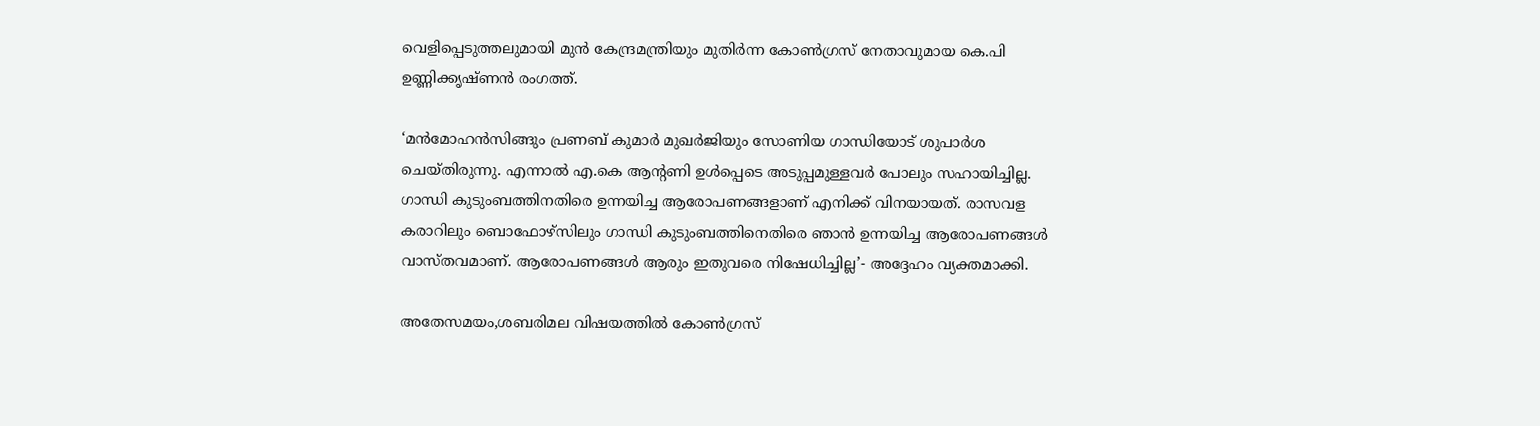വെളിപ്പെടുത്തലുമായി മുന്‍ കേന്ദ്രമന്ത്രിയും മുതിര്‍ന്ന കോണ്‍ഗ്രസ് നേതാവുമായ കെ.പി ഉണ്ണിക്കൃഷ്ണന്‍ രംഗത്ത്.

‘മന്‍മോഹന്‍സിങ്ങും പ്രണബ് കുമാര്‍ മുഖര്‍ജിയും സോണിയ ഗാന്ധിയോട് ശുപാര്‍ശ ചെയ്തിരുന്നു. എന്നാല്‍ എ.കെ ആന്റണി ഉള്‍പ്പെടെ അടുപ്പമുള്ളവര്‍ പോലും സഹായിച്ചില്ല. ഗാന്ധി കുടുംബത്തിനതിരെ ഉന്നയിച്ച ആരോപണങ്ങളാണ് എനിക്ക് വിനയായത്. രാസവള കരാറിലും ബൊഫോഴ്‌സിലും ഗാന്ധി കുടുംബത്തിനെതിരെ ഞാന്‍ ഉന്നയിച്ച ആരോപണങ്ങള്‍ വാസ്തവമാണ്. ആരോപണങ്ങള്‍ ആരും ഇതുവരെ നിഷേധിച്ചില്ല’- അദ്ദേഹം വ്യക്തമാക്കി.

അതേസമയം,ശബരിമല വിഷയത്തില്‍ കോണ്‍ഗ്രസ്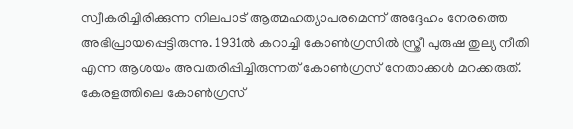സ്വീകരിച്ചിരിക്കുന്ന നിലപാട് ആത്മഹത്യാപരമെന്ന് അദ്ദേഹം നേരത്തെ അഭിപ്രായപ്പെട്ടിരുന്നു. 1931ല്‍ കറാച്ചി കോണ്‍ഗ്രസില്‍ സ്ത്രീ പുരുഷ തുല്യ നീതി എന്ന ആശയം അവതരിപ്പിച്ചിരുന്നത് കോണ്‍ഗ്രസ് നേതാക്കള്‍ മറക്കരുത്. കേരളത്തിലെ കോണ്‍ഗ്രസ്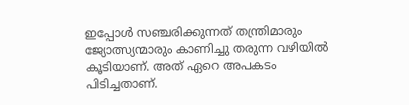ഇപ്പോള്‍ സഞ്ചരിക്കുന്നത് തന്ത്രിമാരും ജ്യോത്സ്യന്മാരും കാണിച്ചു തരുന്ന വഴിയില്‍ കൂടിയാണ്. അത് ഏറെ അപകടം പിടിച്ചതാണ്.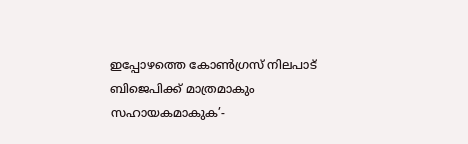ഇപ്പോഴത്തെ കോണ്‍ഗ്രസ് നിലപാട് ബിജെപിക്ക് മാത്രമാകും സഹായകമാകുക’-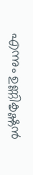എന്നും ഉണ്ണികൃഷ്ണന്‍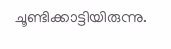ചൂണ്ടിക്കാട്ടിയിരുന്നു.